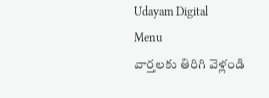Udayam Digital
Menu
వార్తలకు తిరిగి వెళ్లండి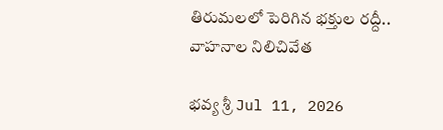తిరుమలలో పెరిగిన భక్తుల రద్దీ.. వాహనాల నిలిచివేత

భవ్య శ్రీ Jul 11, 2026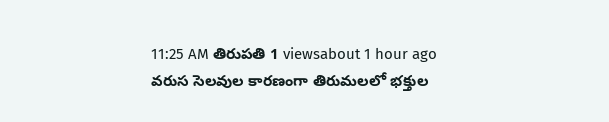11:25 AM తిరుపతి 1 viewsabout 1 hour ago
వరుస సెలవుల కారణంగా తిరుమలలో భక్తుల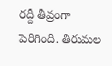రద్దీ తీవ్రంగా పెరిగింది. తిరుమల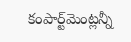కంపార్ట్‌మెంట్లన్నీ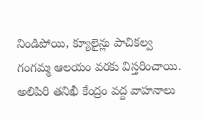నిండిపోయి, క్యూలైన్లు పాచికల్వ గంగమ్మ ఆలయం వరకు విస్తరించాయి. అలిపిరి తనిఖీ కేంద్రం వద్ద వాహనాలు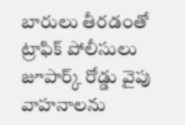బారులు తీరడంతో ట్రాఫిక్ పోలీసులు జూపార్క్ రోడ్డు వైపు వాహనాలను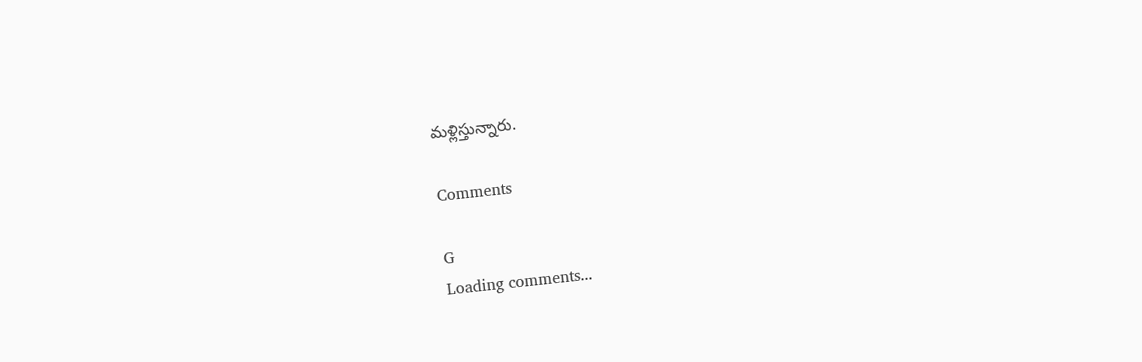మళ్లిస్తున్నారు.

Comments

G
Loading comments...